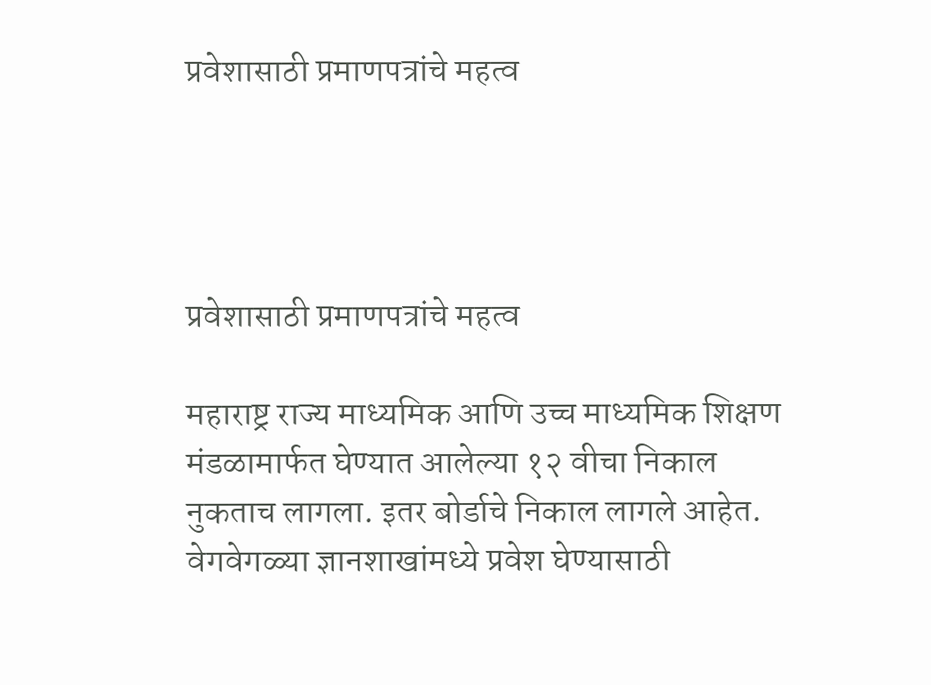प्रवेशासाठी प्रमाणपत्रांचे महत्व




प्रवेशासाठी प्रमाणपत्रांचे महत्व

महाराष्ट्र राज्य माध्यमिक आणि उच्च माध्यमिक शिक्षण मंडळामार्फत घेण्यात आलेल्या १२ वीचा निकाल नुकताच लागला. इतर बोर्डाचे निकाल लागले आहेत. वेगवेगळ्या ज्ञानशाखांमध्ये प्रवेश घेण्यासाठी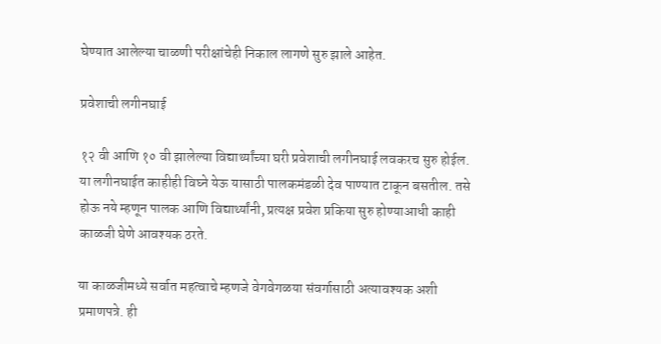घेण्यात आलेल्या चाळणी परीक्षांचेही निकाल लागणे सुरु झाले आहेत.

प्रवेशाची लगीनघाई

१२ वी आणि १० वी झालेल्या विद्यार्थ्यांच्या घरी प्रवेशाची लगीनघाई लवकरच सुरु होईल. या लगीनघाईत काहीही विघ्ने येऊ यासाठी पालकमंडळी देव पाण्यात टाकून बसतील. तसे होऊ नये म्हणून पालक आणि विद्यार्थ्यांनी, प्रत्यक्ष प्रवेश प्रकिया सुरु होण्याआधी काही काळजी घेणे आवश्यक ठरते.

या काळजीमध्ये सर्वात महत्वाचे म्हणजे वेगवेगळया संवर्गासाठी अत्यावश्यक अशी प्रमाणपत्रे. ही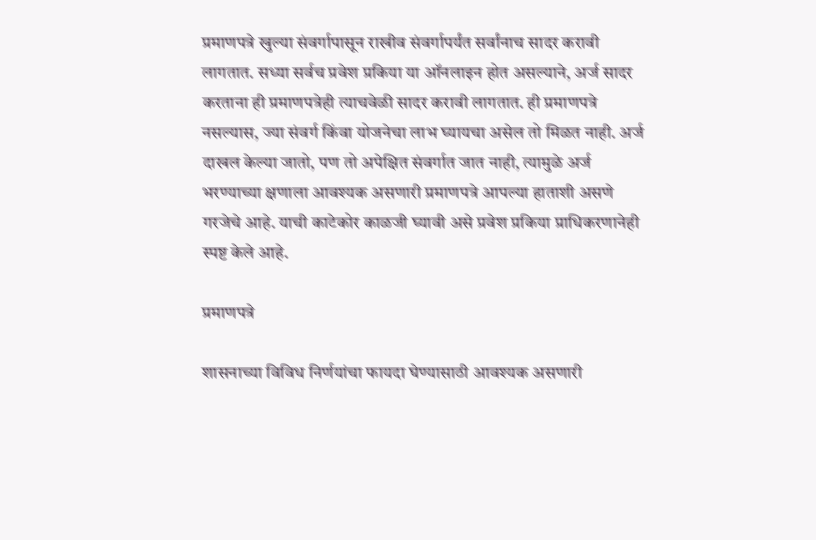प्रमाणपत्रे खुल्या संवर्गापासून राखीव संवर्गापर्यंत सर्वांनाच सादर करावी लागतात. सध्या सर्वच प्रवेश प्रकिया या ऑनलाइन होत असल्याने, अर्ज सादर करताना ही प्रमाणपत्रेही त्याचवेळी सादर करावी लागतात. ही प्रमाणपत्रे नसल्यास, ज्या संवर्ग किंवा योजनेचा लाभ घ्यायचा असेल तो मिळत नाही. अर्ज दाखल केल्या जातो, पण तो अपेक्षित संवर्गात जात नाही, त्यामुळे अर्ज भरण्याच्या क्षणाला आवश्यक असणारी प्रमाणपत्रे आपल्या हाताशी असणे गरजेचे आहे. याची काटेकोर काळजी घ्यावी असे प्रवेश प्रकिया प्राधिकरणानेही स्पष्ट केले आहे.

प्रमाणपत्रे

शासनाच्या विविध निर्णयांचा फायदा घेण्यासाठी आवश्यक असणारी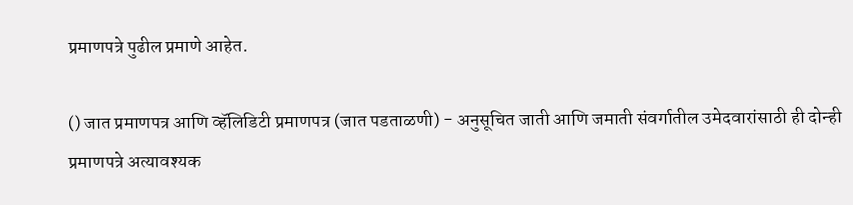प्रमाणपत्रे पुढील प्रमाणे आहेत.

() जात प्रमाणपत्र आणि व्हॅलिडिटी प्रमाणपत्र (जात पडताळणी) - अनुसूचित जाती आणि जमाती संवर्गातील उमेदवारांसाठी ही दोन्ही प्रमाणपत्रे अत्यावश्यक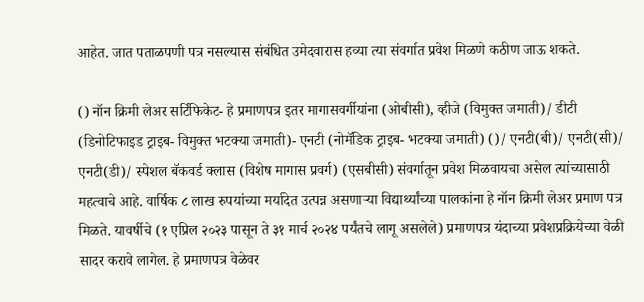आहेत. जात पताळपणी पत्र नसल्यास संबंधित उमेदवारास हव्या त्या संवर्गात प्रवेश मिळणे कठीण जाऊ शकते.

() नॉन क्रिमी लेअर सर्टिफिकेट- हे प्रमाणपत्र इतर मागासवर्गीयांना (ओबीसी), व्हीजे (विमुक्त जमाती)/ डीटी (डिनोटिफाइड ट्राइब- विमुक्त भटक्या जमाती)- एनटी (नोमॅडिक ट्राइब- भटक्या जमाती) ()/ एनटी(बी)/ एनटी(सी)/ एनटी(डी)/ स्पेशल बॅकवर्ड क्लास (विशेष मागास प्रवर्ग) (एसबीसी) संवर्गातून प्रवेश मिळवायचा असेल त्यांच्यासाठी महत्वाचे आहे. वार्षिक ८ लाख रुपयांच्या मर्यादेत उत्पन्न असणाऱ्या विद्यार्थ्यांच्या पालकांना हे नॉन क्रिमी लेअर प्रमाण पत्र मिळते. यावर्षीचे (१ एप्रिल २०२३ पासून ते ३१ मार्च २०२४ पर्यंतचे लागू असलेले) प्रमाणपत्र यंदाच्या प्रवेशप्रक्रियेच्या वेळी सादर करावे लागेल. हे प्रमाणपत्र वेळेवर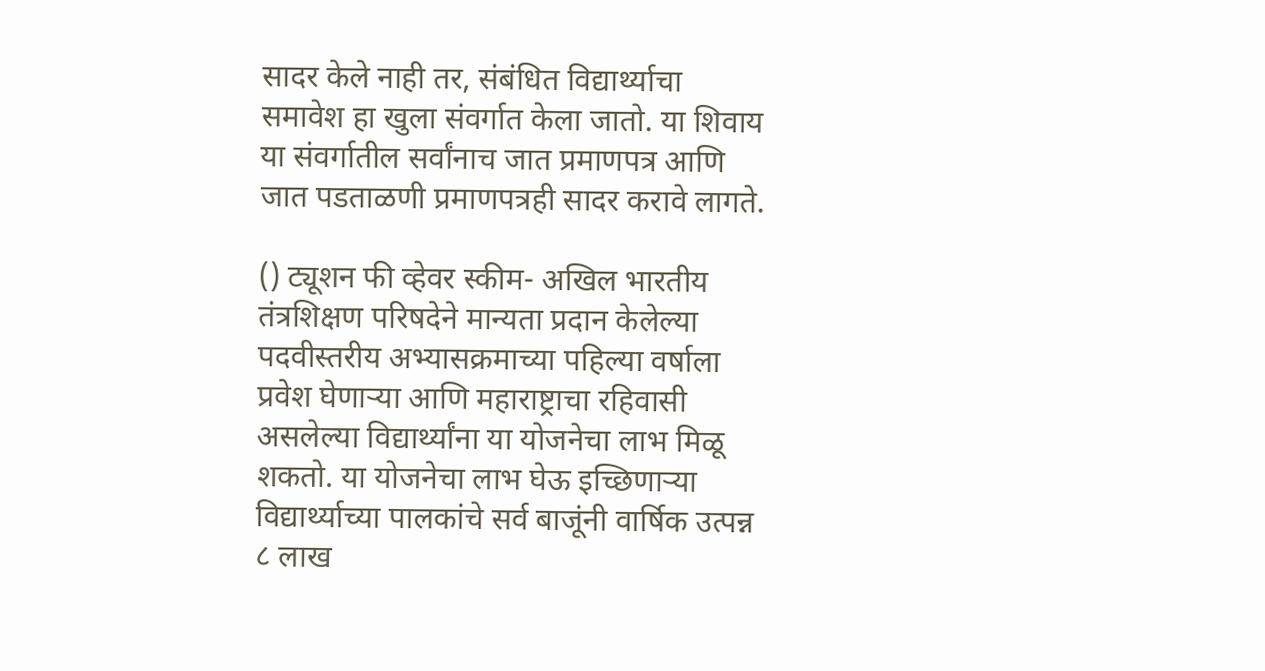सादर केले नाही तर, संबंधित विद्यार्थ्याचा समावेश हा खुला संवर्गात केला जातो. या शिवाय या संवर्गातील सर्वांनाच जात प्रमाणपत्र आणि जात पडताळणी प्रमाणपत्रही सादर करावे लागते.

() ट्यूशन फी व्हेवर स्कीम- अखिल भारतीय तंत्रशिक्षण परिषदेने मान्यता प्रदान केलेल्या पदवीस्तरीय अभ्यासक्रमाच्या पहिल्या वर्षाला प्रवेश घेणाऱ्या आणि महाराष्ट्राचा रहिवासी असलेल्या विद्यार्थ्यांना या योजनेचा लाभ मिळू शकतो. या योजनेचा लाभ घेऊ इच्छिणाऱ्या विद्यार्थ्याच्या पालकांचे सर्व बाजूंनी वार्षिक उत्पन्न ८ लाख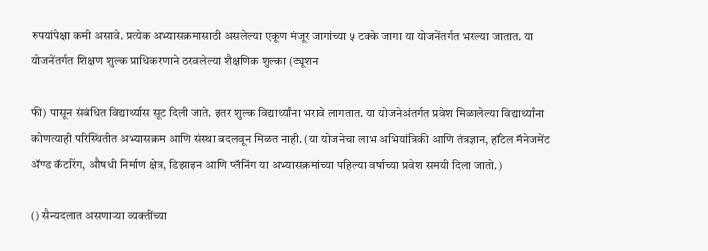रुपयांपेक्षा कमी असावे. प्रत्येक अभ्यासक्रमासाठी असलेल्या एकूण मंजूर जागांच्या ५ टक्के जागा या योजनेंतर्गत भरल्या जातात. या योजनेंतर्गत शिक्षण शुल्क प्राधिकरणाने ठरवलेल्या शैक्षणिक शुल्का (ट्यूशन

फी) पासून संबंधित विद्यार्थ्यास सूट दिली जाते. इतर शुल्क विद्यार्थ्यांना भरावे लागतात. या योजनेअंतर्गत प्रवेश मिळालेल्या विद्यार्थ्यांना कोणत्याही परिस्थितीत अभ्यासक्रम आणि संस्था बदलवून मिळत नाही. (या योजनेचा लाभ अभियांत्रिकी आणि तंत्रज्ञान, हॉटेल मॅनेजमेंट ॲण्ड कॅटरिंग, औषधी निर्माण क्षेत्र, डिझाइन आणि प्लॅनिंग या अभ्यासक्रमांच्या पहिल्या वर्षाच्या प्रवेश समयी दिला जातो.)

() सैन्यदलात असणाऱ्या व्यक्तींच्या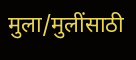मुला/मुलींसाठी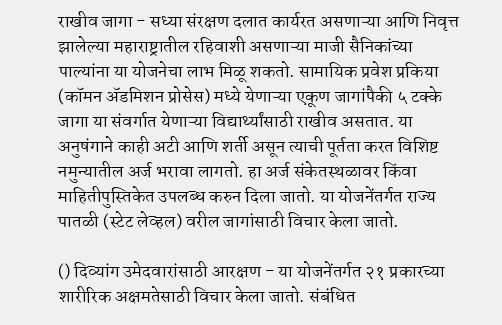राखीव जागा - सध्या संरक्षण दलात कार्यरत असणाऱ्या आणि निवृत्त झालेल्या महाराष्ट्रातील रहिवाशी असणाऱ्या माजी सैनिकांच्या पाल्यांना या योजनेचा लाभ मिळू शकतो. सामायिक प्रवेश प्रकिया (कॉमन ॲडमिशन प्रोसेस) मध्ये येणाऱ्या एकूण जागांपैकी ५ टक्के जागा या संवर्गात येणाऱ्या विद्यार्थ्यांसाठी राखीव असतात. या अनुषंगाने काही अटी आणि शर्ती असून त्याची पूर्तता करत विशिष्ट नमुन्यातील अर्ज भरावा लागतो. हा अर्ज संकेतस्थळावर किंवा माहितीपुस्तिकेत उपलब्ध करुन दिला जातो. या योजनेंतर्गत राज्य पातळी (स्टेट लेव्हल) वरील जागांसाठी विचार केला जातो.

() दिव्यांग उमेदवारांसाठी आरक्षण - या योजनेंतर्गत २१ प्रकारच्या शारीरिक अक्षमतेसाठी विचार केला जातो. संबंधित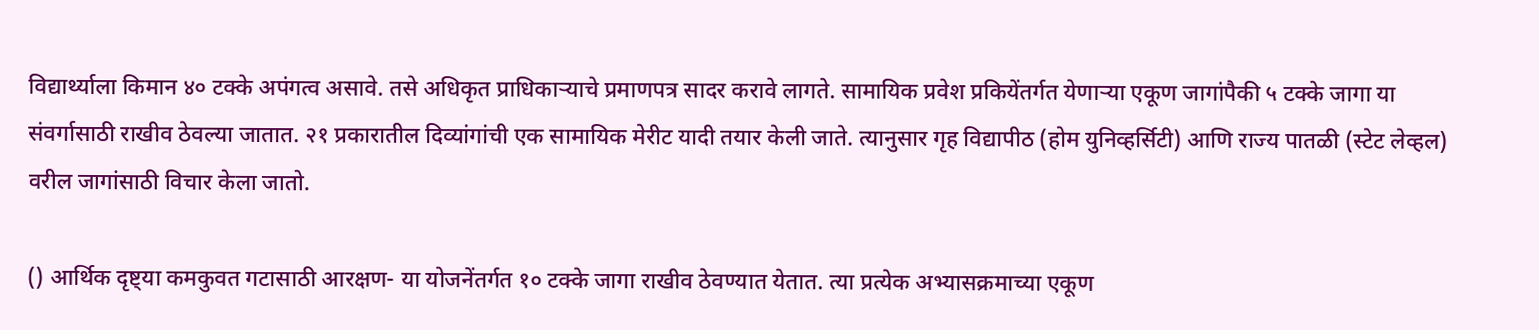विद्यार्थ्याला किमान ४० टक्के अपंगत्व असावे. तसे अधिकृत प्राधिकाऱ्याचे प्रमाणपत्र सादर करावे लागते. सामायिक प्रवेश प्रकियेंतर्गत येणाऱ्या एकूण जागांपैकी ५ टक्के जागा या संवर्गासाठी राखीव ठेवल्या जातात. २१ प्रकारातील दिव्यांगांची एक सामायिक मेरीट यादी तयार केली जाते. त्यानुसार गृह विद्यापीठ (होम युनिव्हर्सिटी) आणि राज्य पातळी (स्टेट लेव्हल) वरील जागांसाठी विचार केला जातो.

() आर्थिक दृष्ट्या कमकुवत गटासाठी आरक्षण- या योजनेंतर्गत १० टक्के जागा राखीव ठेवण्यात येतात. त्या प्रत्येक अभ्यासक्रमाच्या एकूण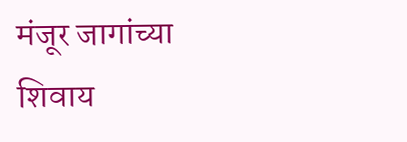मंजूर जागांच्या शिवाय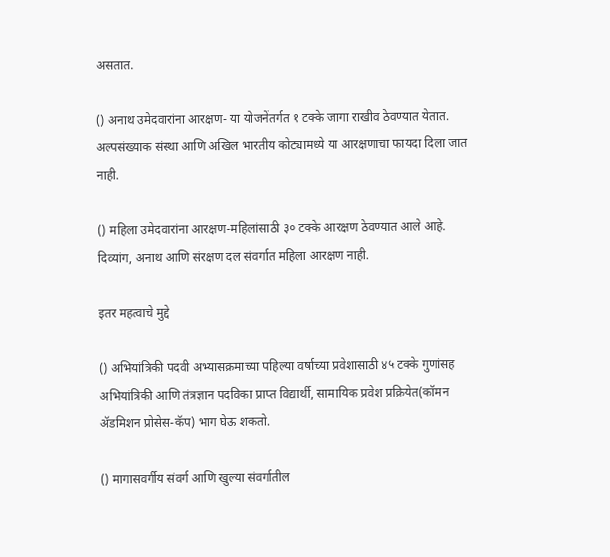असतात.

() अनाथ उमेदवारांना आरक्षण- या योजनेंतर्गत १ टक्के जागा राखीव ठेवण्यात येतात. अल्पसंख्याक संस्था आणि अखिल भारतीय कोट्यामध्ये या आरक्षणाचा फायदा दिला जात नाही.

() महिला उमेदवारांना आरक्षण-महिलांसाठी ३० टक्के आरक्षण ठेवण्यात आले आहे. दिव्यांग, अनाथ आणि संरक्षण दल संवर्गात महिला आरक्षण नाही.

इतर महत्वाचे मुद्दे

() अभियांत्रिकी पदवी अभ्यासक्रमाच्या पहिल्या वर्षाच्या प्रवेशासाठी ४५ टक्के गुणांसह अभियांत्रिकी आणि तंत्रज्ञान पदविका प्राप्त विद्यार्थी, सामायिक प्रवेश प्रक्रियेत(कॉमन ॲडमिशन प्रोसेस-कॅप) भाग घेऊ शकतो.

() मागासवर्गीय संवर्ग आणि खुल्या संवर्गातील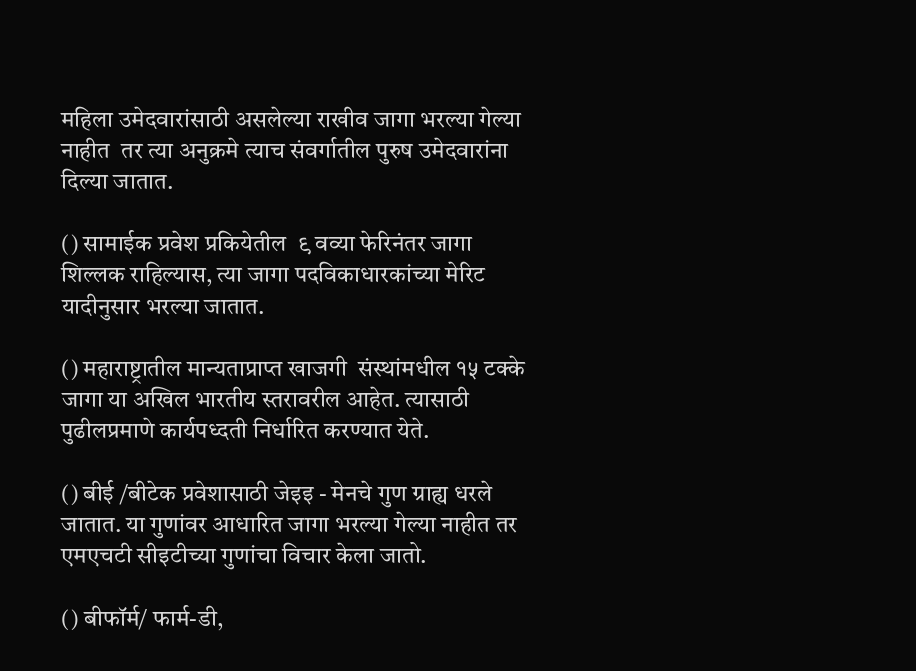महिला उमेदवारांसाठी असलेल्या राखीव जागा भरल्या गेल्या नाहीत  तर त्या अनुक्रमे त्याच संवर्गातील पुरुष उमेदवारांना दिल्या जातात.

() सामाईक प्रवेश प्रकियेतील  ९ वव्या फेरिनंतर जागा शिल्लक राहिल्यास, त्या जागा पदविकाधारकांच्या मेरिट यादीनुसार भरल्या जातात.

() महाराष्ट्रातील मान्यताप्राप्त खाजगी  संस्थांमधील १५ टक्के जागा या अखिल भारतीय स्तरावरील आहेत. त्यासाठी पुढीलप्रमाणे कार्यपध्दती निर्धारित करण्यात येते.

() बीई /बीटेक प्रवेशासाठी जेइइ - मेनचे गुण ग्राह्य धरले जातात. या गुणांवर आधारित जागा भरल्या गेल्या नाहीत तर एमएचटी सीइटीच्या गुणांचा विचार केला जातो.

() बीफॉर्म/ फार्म-डी,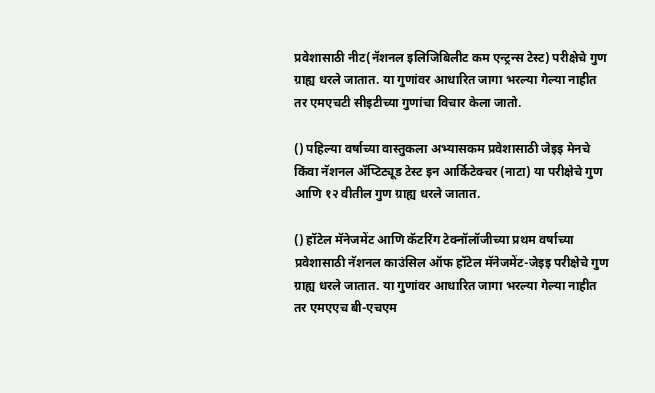प्रवेशासाठी नीट(नॅशनल इलिजिबिलीट कम एन्ट्रन्स टेस्ट) परीक्षेचे गुण ग्राह्य धरले जातात. या गुणांवर आधारित जागा भरल्या गेल्या नाहीत तर एमएचटी सीइटीच्या गुणांचा विचार केला जातो.

() पहिल्या वर्षाच्या वास्तुकला अभ्यासकम प्रवेशासाठी जेइइ मेनचे किंवा नॅशनल ॲप्टिट्यूड टेस्ट इन आर्किटेक्चर (नाटा) या परीक्षेचे गुण आणि १२ वीतील गुण ग्राह्य धरले जातात.

() हॉटेल मॅनेजमेंट आणि कॅटरिंग टेक्नॉलॉजीच्या प्रथम वर्षाच्या प्रवेशासाठी नॅशनल काउंसिल ऑफ हॉटेल मॅनेजमेंट-जेइइ परीक्षेचे गुण ग्राह्य धरले जातात. या गुणांवर आधारित जागा भरल्या गेल्या नाहीत तर एमएएच बी-एचएम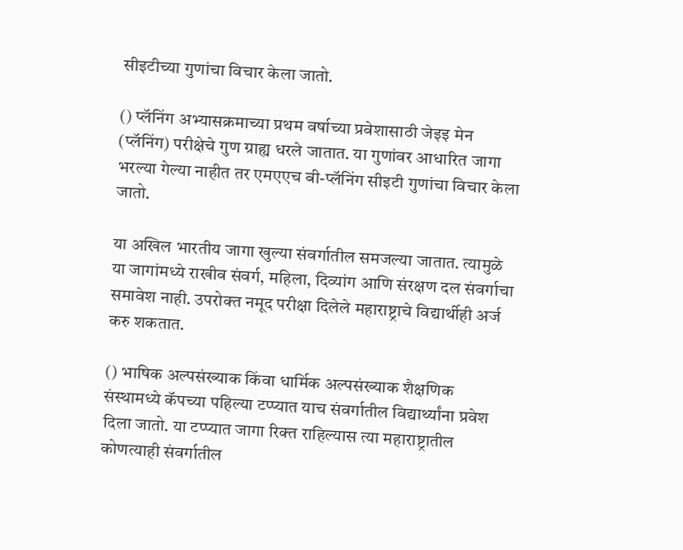सीइटीच्या गुणांचा विचार केला जातो.

() प्लॅनिंग अभ्यासक्रमाच्या प्रथम वर्षाच्या प्रवेशासाठी जेइइ मेन (प्लॅनिंग) परीक्षेचे गुण ग्राह्य धरले जातात. या गुणांवर आधारित जागा भरल्या गेल्या नाहीत तर एमएएच बी-प्लॅनिंग सीइटी गुणांचा विचार केला जातो.

या अखिल भारतीय जागा खुल्या संवर्गातील समजल्या जातात. त्यामुळे या जागांमध्ये राखीव संवर्ग, महिला, दिव्यांग आणि संरक्षण दल संवर्गाचा समावेश नाही. उपरोक्त नमूद परीक्षा दिलेले महाराष्ट्राचे विद्यार्थीही अर्ज करु शकतात.

() भाषिक अल्पसंख्याक किंवा धार्मिक अल्पसंख्याक शैक्षणिक संस्थामध्ये कॅपच्या पहिल्या टप्प्यात याच संवर्गातील विद्यार्थ्यांना प्रवेश दिला जातो. या टप्प्यात जागा रिक्त राहिल्यास त्या महाराष्ट्रातील कोणत्याही संवर्गातील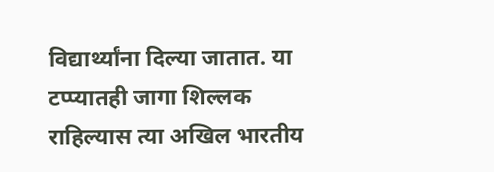विद्यार्थ्यांना दिल्या जातात. या टप्प्यातही जागा शिल्लक राहिल्यास त्या अखिल भारतीय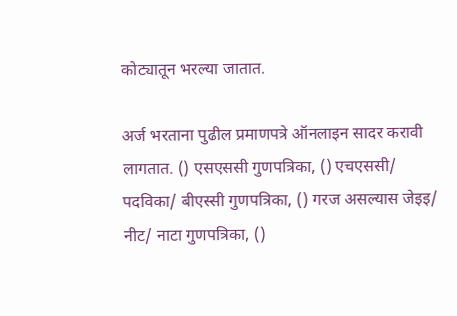कोट्यातून भरल्या जातात.

अर्ज भरताना पुढील प्रमाणपत्रे ऑनलाइन सादर करावी लागतात. () एसएससी गुणपत्रिका, () एचएससी/ पदविका/ बीएस्सी गुणपत्रिका, () गरज असल्यास जेइइ/ नीट/ नाटा गुणपत्रिका, ()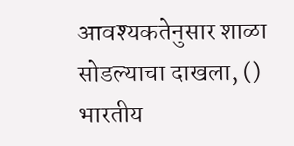आवश्यकतेनुसार शाळा सोडल्याचा दाखला, () भारतीय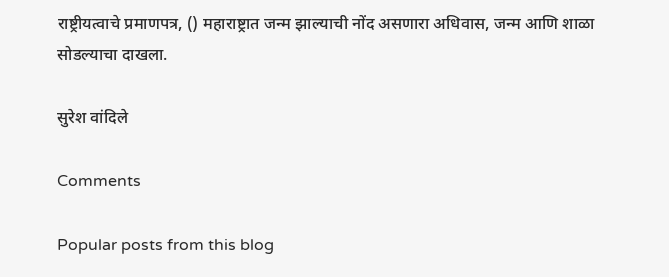राष्ट्रीयत्वाचे प्रमाणपत्र, () महाराष्ट्रात जन्म झाल्याची नोंद असणारा अधिवास, जन्म आणि शाळा सोडल्याचा दाखला.

सुरेश वांदिले

Comments

Popular posts from this blog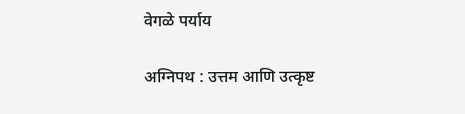वेगळे पर्याय

अग्निपथ : उत्तम आणि उत्कृष्ट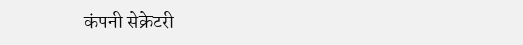कंपनी सेक्रेटरी